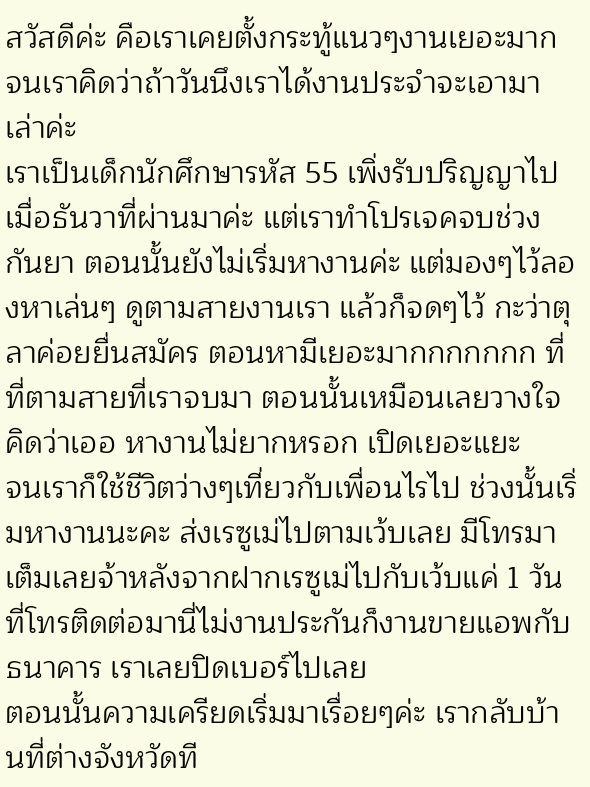สวัสดีค่ะ คือเราเคยตั้งกระทู้แนวๆงานเยอะมาก จนเราคิดว่าถ้าวันนึงเราได้งานประจำจะเอามาเล่าค่ะ
เราเป็นเด็กนักศึกษารหัส 55 เพิ่งรับปริญญาไปเมื่อธันวาที่ผ่านมาค่ะ แต่เราทำโปรเจคจบช่วงกันยา ตอนนั้นยังไม่เริ่มหางานค่ะ แต่มองๆไว้ลองหาเล่นๆ ดูตามสายงานเรา แล้วก็จดๆไว้ กะว่าตุลาค่อยยื่นสมัคร ตอนหามีเยอะมากกกกกกก ที่ที่ตามสายที่เราจบมา ตอนนั้นเหมือนเลยวางใจ คิดว่าเออ หางานไม่ยากหรอก เปิดเยอะแยะ
จนเราก็ใช้ชีวิตว่างๆเที่ยวกับเพื่อนไรไป ช่วงนั้นเริ่มหางานนะคะ ส่งเรซูเม่ไปตามเว้บเลย มีโทรมาเต็มเลยจ้าหลังจากฝากเรซูเม่ไปกับเว้บแค่ 1 วัน ที่โทรติดต่อมานี่ไม่งานประกันก็งานขายแอพกับธนาคาร เราเลยปิดเบอร์ไปเลย
ตอนนั้นความเครียดเริ่มมาเรื่อยๆค่ะ เรากลับบ้านที่ต่างจังหวัดที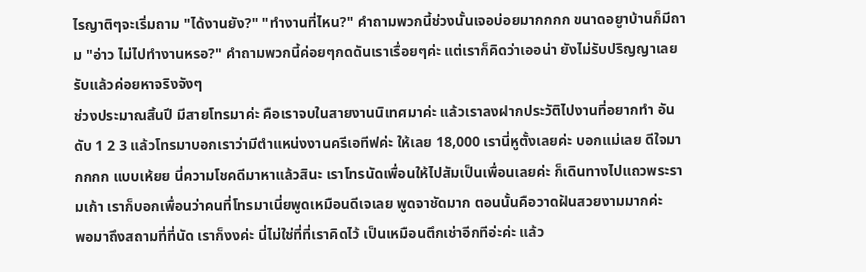ไรญาติๆจะเริ่มถาม "ได้งานยัง?" "ทำงานที่ไหน?" คำถามพวกนี้ช่วงนั้นเจอบ่อยมากกกก ขนาดอยูาบ้านก็มีถาม "อ่าว ไม่ไปทำงานหรอ?" คำถามพวกนี้ค่อยๆกดดันเราเรื่อยๆค่ะ แต่เราก็คิดว่าเออน่า ยังไม่รับปริญญาเลย รับแล้วค่อยหาจริงจังๆ
ช่วงประมาณสิ้นปี มีสายโทรมาค่ะ คือเราจบในสายงานนิเทศมาค่ะ แล้วเราลงฝากประวัติไปงานที่อยากทำ อันดับ 1 2 3 แล้วโทรมาบอกเราว่ามีตำแหน่งงานครีเอทีฟค่ะ ให้เลย 18,000 เรานี่หูตั้งเลยค่ะ บอกแม่เลย ดีใจมากกกก แบบเห้ยย นี่ความโชคดีมาหาแล้วสินะ เราโทรนัดเพื่อนให้ไปสัมเป็นเพื่อนเลยค่ะ ก็เดินทางไปแถวพระรามเก้า เราก็บอกเพื่อนว่าคนที่โทรมาเนี่ยพูดเหมือนดีเจเลย พูดจาชัดมาก ตอนนั้นคือวาดฝันสวยงามมากค่ะ
พอมาถึงสถามที่ที่นัด เราก็งงค่ะ นี่ไม่ใช่ที่ที่เราคิดไว้ เป็นเหมือนตึกเช่าอีกทีอ่ะค่ะ แล้ว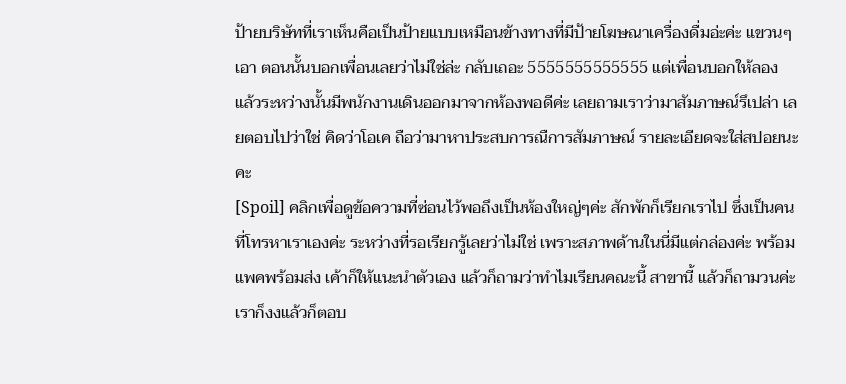ป้ายบริษัทที่เราเห็นคือเป็นป้ายแบบเหมือนข้างทางที่มีป้ายโฆษณาเครื่องดื่มอ่ะค่ะ แขวนๆเอา ตอนนั้นบอกเพื่อนเลยว่าไม่ใช่ล่ะ กลับเถอะ 5555555555555 แต่เพื่อนบอกให้ลอง แล้วระหว่างนั้นมีพนักงานเดินออกมาจากห้องพอดีค่ะ เลยถามเราว่ามาสัมภาษณ์รึเปล่า เลยตอบไปว่าใช่ คิดว่าโอเค ถือว่ามาหาประสบการณืการสัมภาษณ์ รายละเอียดจะใส่สปอยนะคะ
[Spoil] คลิกเพื่อดูข้อความที่ซ่อนไว้พอถึงเป็นห้องใหญ่ๆค่ะ สักพักก็เรียกเราไป ซึ่งเป็นคนที่โทรหาเราเองค่ะ ระหว่างที่รอเรียกรู้เลยว่าไม่ใช่ เพราะสภาพด้านในนี่มีแต่กล่องค่ะ พร้อมแพคพร้อมส่ง เค้าก็ให้แนะนำตัวเอง แล้วก็ถามว่าทำไมเรียนคณะนี้ สาขานี้ แล้วก็ถามวนค่ะ เราก็งงแล้วก็ตอบ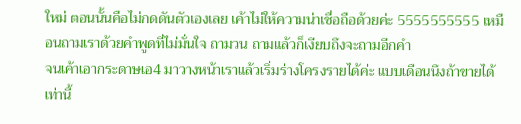ใหม่ ตอนนั้นคือไม่กดดันตัวเองเลย เค้าไม่ให้ความน่าเชื่อถือด้วยค่ะ 5555555555 เหมือนถามเราด้วยคำพูดที่ไม่มั่นใจ ถามวน ถามแล้วก็เงียบถึงจะถามอีกคำ
จนเค้าเอากระดาษเอ4 มาวางหน้าเราแล้วเริ่มร่างโครงรายได้ค่ะ แบบเดือนนึงถ้าขายได้เท่านี้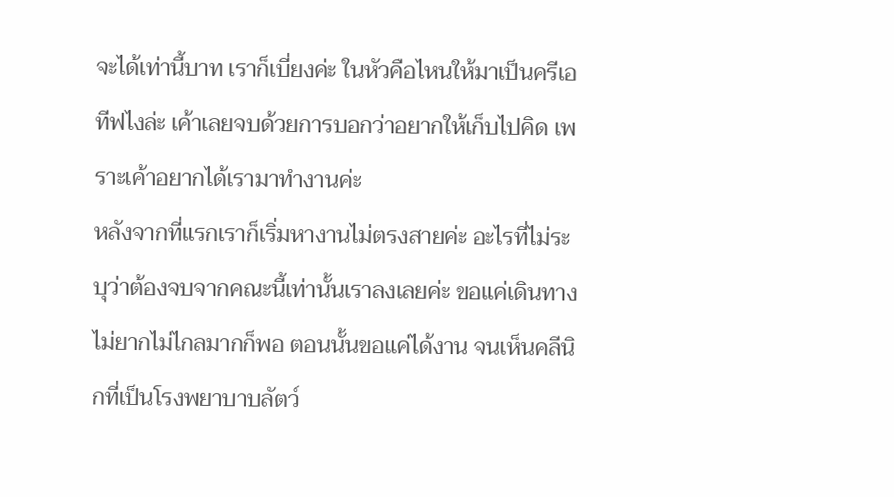จะได้เท่านี้บาท เราก็เบี่ยงค่ะ ในหัวคือไหนให้มาเป็นครีเอทีฟไงล่ะ เค้าเลยจบด้วยการบอกว่าอยากให้เก็บไปคิด เพราะเค้าอยากได้เรามาทำงานค่ะ
หลังจากที่แรกเราก็เริ่มหางานไม่ตรงสายค่ะ อะไรที่ไม่ระบุว่าต้องจบจากคณะนี้เท่านั้นเราลงเลยค่ะ ขอแค่เดินทางไม่ยากไม่ไกลมากก็พอ ตอนนั้นขอแค่ได้งาน จนเห็นคลีนิกที่เป็นโรงพยาบาบลัตว์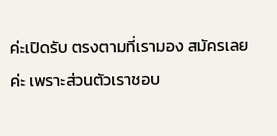ค่ะเปิดรับ ตรงตามที่เรามอง สมัครเลยค่ะ เพราะส่วนตัวเราชอบ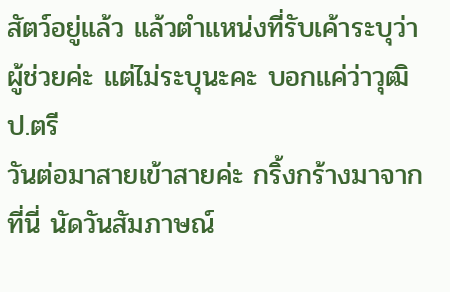สัตว์อยู่แล้ว แล้วตำแหน่งที่รับเค้าระบุว่าผู้ช่วยค่ะ แต่ไม่ระบุนะคะ บอกแค่ว่าวุฒิป.ตรี
วันต่อมาสายเข้าสายค่ะ กริ้งกร้างมาจากที่นี่ นัดวันสัมภาษณ์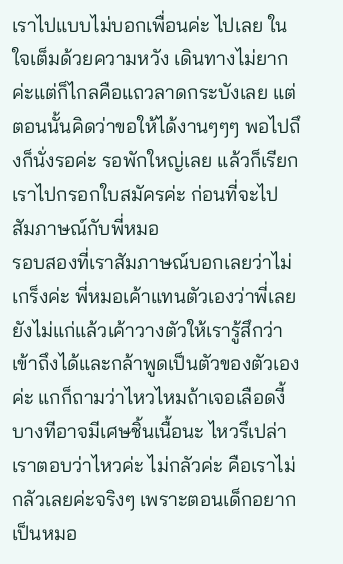เราไปแบบไม่บอกเพื่อนค่ะ ไปเลย ในใจเต็มด้วยความหวัง เดินทางไม่ยากค่ะแต่ก็ไกลคือแถวลาดกระบังเลย แต่ตอนนั้นคิดว่าขอให้ได้งานๆๆๆ พอไปถึงก็นั่งรอค่ะ รอพักใหญ่เลย แล้วก็เรียกเราไปกรอกใบสมัครค่ะ ก่อนที่จะไปสัมภาษณ์กับพี่หมอ
รอบสองที่เราสัมภาษณ์บอกเลยว่าไม่เกร็งค่ะ พี่หมอเค้าแทนตัวเองว่าพี่เลย ยังไม่แก่แล้วเค้าวางตัวให้เรารู้สึกว่าเข้าถึงได้และกล้าพูดเป็นตัวของตัวเองค่ะ แกก็ถามว่าไหวไหมถ้าเจอเลือดงี้ บางทีอาจมีเศษชิ้นเนื้อนะ ไหวรึเปล่า เราตอบว่าไหวค่ะ ไม่กลัวค่ะ คือเราไม่กลัวเลยค่ะจริงๆ เพราะตอนเด็กอยากเป็นหมอ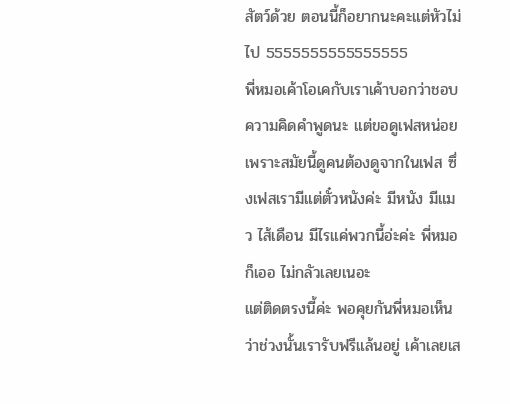สัตว์ด้วย ตอนนี้ก็อยากนะคะแต่หัวไม่ไป 5555555555555555
พี่หมอเค้าโอเคกับเราเค้าบอกว่าชอบความคิดคำพูดนะ แต่ขอดูเฟสหน่อย เพราะสมัยนี้ดูคนต้องดูจากในเฟส ซึ่งเฟสเรามีแต่ตั๋วหนังค่ะ มีหนัง มีแมว ไส้เดือน มีไรแค่พวกนี้อ่ะค่ะ พี่หมอก็เออ ไม่กลัวเลยเนอะ
แต่ติดตรงนี้ค่ะ พอคุยกันพี่หมอเห็นว่าช่วงนั้นเรารับฟรีแล้นอยู่ เค้าเลยเส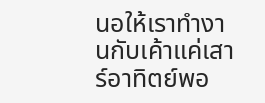นอให้เราทำงานกับเค้าแค่เสาร์อาทิตย์พอ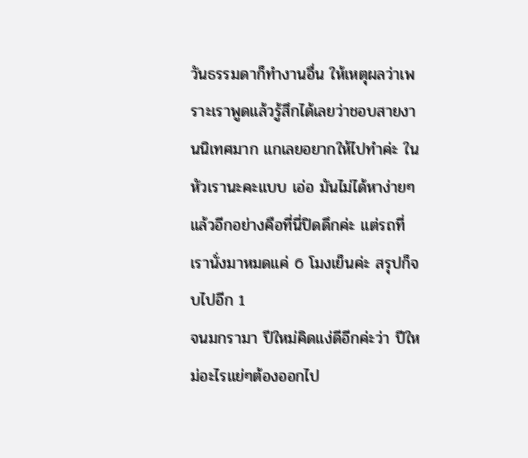วันธรรมดาก็ทำงานอื่น ให้เหตุผลว่าเพราะเราพูดแล้วรู้สึกได้เลยว่าชอบสายงานนิเทศมาก แกเลยอยากให้ไปทำค่ะ ในหัวเรานะคะแบบ เอ่อ มันไม่ได้หาง่ายๆ แล้วอีกอย่างคือที่นี่ปิดดึกค่ะ แต่รถที่เรานั่งมาหมดแค่ 6 โมงเย็นค่ะ สรุปก็จบไปอีก 1
จนมกรามา ปีใหม่คิดแง่ดีอีกค่ะว่า ปีใหม่อะไรแย่ๆต้องออกไป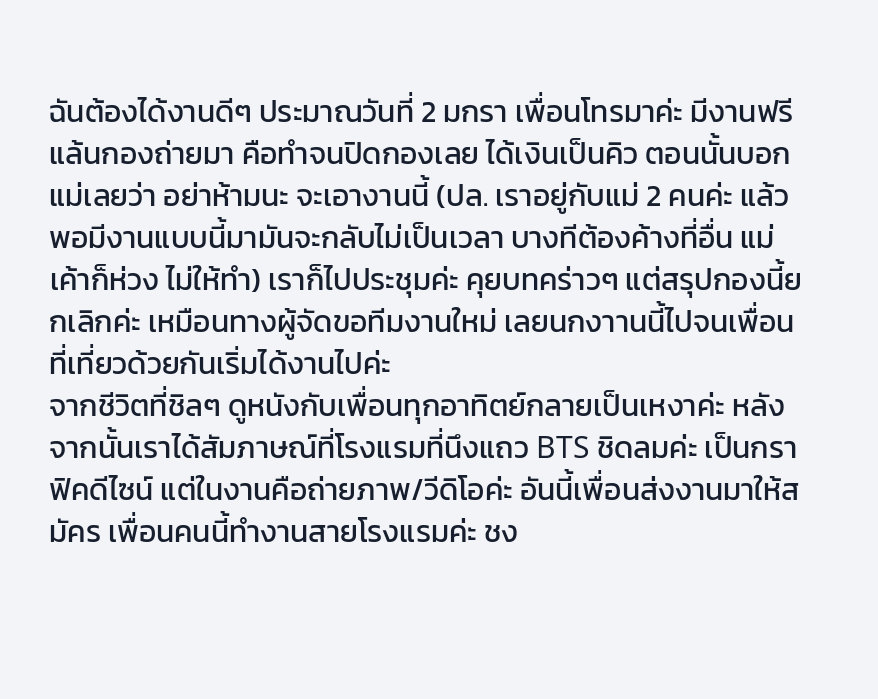ฉันต้องได้งานดีๆ ประมาณวันที่ 2 มกรา เพื่อนโทรมาค่ะ มีงานฟรีแล้นกองถ่ายมา คือทำจนปิดกองเลย ได้เงินเป็นคิว ตอนนั้นบอกแม่เลยว่า อย่าห้ามนะ จะเอางานนี้ (ปล. เราอยู่กับแม่ 2 คนค่ะ แล้วพอมีงานแบบนี้มามันจะกลับไม่เป็นเวลา บางทีต้องค้างที่อื่น แม่เค้าก็ห่วง ไม่ให้ทำ) เราก็ไปประชุมค่ะ คุยบทคร่าวๆ แต่สรุปกองนี้ยกเลิกค่ะ เหมือนทางผู้จัดขอทีมงานใหม่ เลยนกงาานนี้ไปจนเพื่อนที่เที่ยวด้วยกันเริ่มได้งานไปค่ะ
จากชีวิตที่ชิลๆ ดูหนังกับเพื่อนทุกอาทิตย์กลายเป็นเหงาค่ะ หลังจากนั้นเราได้สัมภาษณ์ที่โรงแรมที่นึงแถว BTS ชิดลมค่ะ เป็นกราฟิคดีไซน์ แต่ในงานคือถ่ายภาพ/วีดิโอค่ะ อันนี้เพื่อนส่งงานมาให้สมัคร เพื่อนคนนี้ทำงานสายโรงแรมค่ะ ชง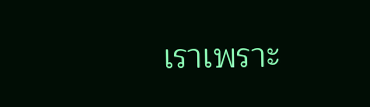เราเพราะ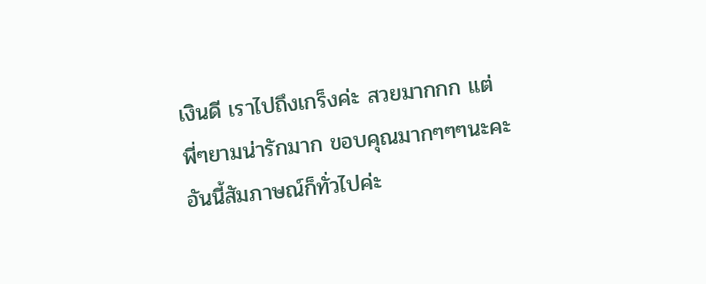เงินดี เราไปถึงเกร็งค่ะ สวยมากกก แต่พี่ๆยามน่ารักมาก ขอบคุณมากๆๆๆนะคะ อันนี้สัมภาษณ์ก็ทั่วไปค่ะ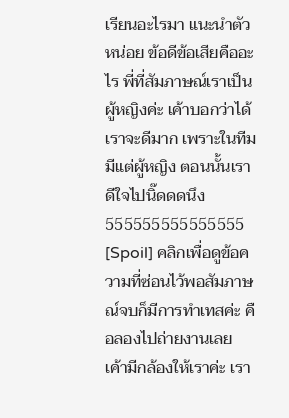เรียนอะไรมา แนะนำตัวหน่อย ข้อดีข้อเสียคืออะไร พี่ที่สัมภาษณ์เราเป็นผู้หญิงค่ะ เค้าบอกว่าได้เราจะดีมาก เพราะในทีมมีแต่ผู้หญิง ตอนนั้นเราดีใจไปนิ๊ดดดนึง 555555555555555
[Spoil] คลิกเพื่อดูข้อความที่ซ่อนไว้พอสัมภาษณ์จบก็มีการทำเทสค่ะ คือลองไปถ่ายงานเลย เค้ามีกล้องให้เราค่ะ เรา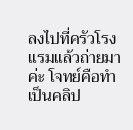ลงไปที่ครัวโรงแรมแล้วถ่ายมาค่ะ โจทย์คือทำเป็นคลิป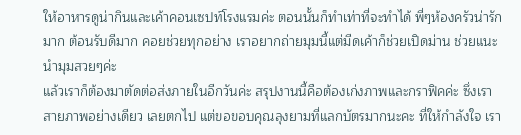ให้อาหารดูน่ากินและเค้าคอนเซปท์โรงแรมค่ะ ตอนนั้นก็ทำเท่าที่จะทำได้ พี่ๆห้องครัวน่ารักมาก ต้อนรับดีมาก คอยช่วยทุกอย่าง เราอยากถ่ายมุมนี้แต่มีดเค้าก็ช่วยเปิดม่าน ช่วยแนะนำมุมสวยๆค่ะ
แล้วเราก็ต้องมาตัดต่อส่งภายในอีกวันค่ะ สรุปงานนี้คือต้องเก่งภาพและกราฟิคค่ะ ซึ่งเราสายภาพอย่างเดียว เลยตกไป แต่ขอขอบคุณลุงยามที่แลกบัตรมากนะคะ ที่ให้กำลังใจ เรา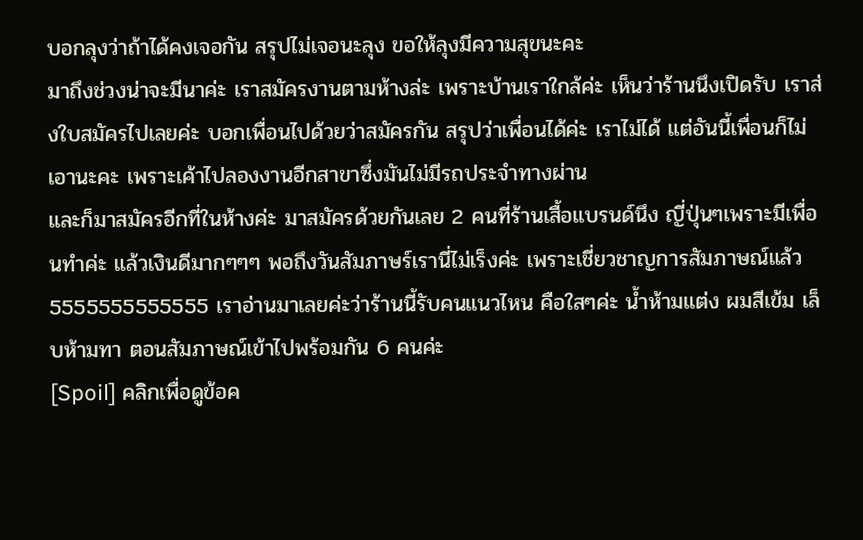บอกลุงว่าถ้าได้คงเจอกัน สรุปไม่เจอนะลุง ขอให้ลุงมีความสุขนะคะ
มาถึงช่วงน่าจะมีนาค่ะ เราสมัครงานตามห้างล่ะ เพราะบ้านเราใกล้ค่ะ เห็นว่าร้านนึงเปิดรับ เราส่งใบสมัครไปเลยค่ะ บอกเพื่อนไปด้วยว่าสมัครกัน สรุปว่าเพื่อนได้ค่ะ เราไม่ได้ แต่อันนี้เพื่อนก็ไม่เอานะคะ เพราะเค้าไปลองงานอีกสาขาซึ่งมันไม่มีรถประจำทางผ่าน
และก็มาสมัครอีกที่ในห้างค่ะ มาสมัครด้วยกันเลย 2 คนที่ร้านเสื้อแบรนด์นึง ญี่ปุ่นๆเพราะมีเพื่อนทำค่ะ แล้วเงินดีมากๆๆๆ พอถึงวันสัมภาษร์เรานี่ไม่เร็งค่ะ เพราะเชี่ยวชาญการสัมภาษณ์แล้ว 5555555555555 เราอ่านมาเลยค่ะว่าร้านนี้รับคนแนวไหน คือใสๆค่ะ น้ำห้ามแต่ง ผมสีเข้ม เล็บห้ามทา ตอนสัมภาษณ์เข้าไปพร้อมกัน 6 คนค่ะ
[Spoil] คลิกเพื่อดูข้อค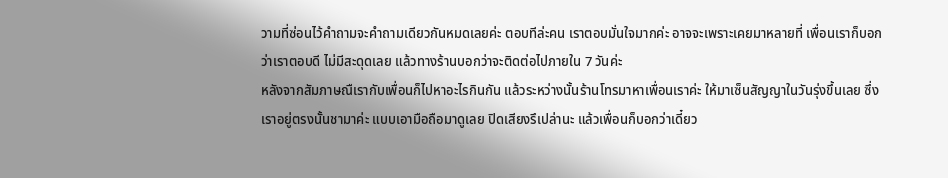วามที่ซ่อนไว้คำถามจะคำถามเดียวกันหมดเลยค่ะ ตอบทีล่ะคน เราตอบมั่นใจมากค่ะ อาจจะเพราะเคยมาหลายที่ เพื่อนเราก็บอกว่าเราตอบดี ไม่มีสะดุดเลย แล้วทางร้านบอกว่าจะติดต่อไปภายใน 7 วันค่ะ
หลังจากสัมภาษณืเรากับเพื่อนก็ไปหาอะไรกินกัน แล้วระหว่างนั้นร้านโทรมาหาเพื่อนเราค่ะ ให้มาเซ็นสัญญาในวันรุ่งขึ้นเลย ซึ่งเราอยู่ตรงนั้นชามาค่ะ แบบเอามือถือมาดูเลย ปิดเสียงรึเปล่านะ แล้วเพื่อนก็บอกว่าเดี๋ยว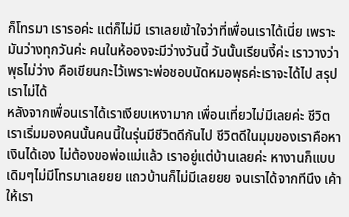ก็โทรมา เรารอค่ะ แต่ก็ไม่มี เราเลยเข้าใจว่าที่เพื่อนเราได้เนี่ย เพราะมันว่างทุกวันค่ะ คนในห้อองจะมีว่างวันนี้ วันนั้นเรียนงี้ค่ะ เราวางว่าพุธไม่ว่าง คือเขียนกะไว้เพราะพ่อชอบนัดหมอพุธค่ะเราจะได้ไป สรุปเราไม่ได้
หลังจากเพื่อนเราได้เราเงียบเหงามาก เพื่อนเที่ยวไม่มีเลยค่ะ ชีวิตเราเริ่มมองคนนั้นคนนี้ในรุ่นมีชีวิตดีกันไป ชีวิตดีในมุมของเราคือหาเงินได้เอง ไม่ต้องขอพ่อแม่แล้ว เราอยู่แต่บ้านเลยค่ะ หางานก็แบบเดิมๆไม่มีโทรมาเลยยย แถวบ้านก็ไม่มีเลยยย จนเราได้จากทีนึง เค้าให้เรา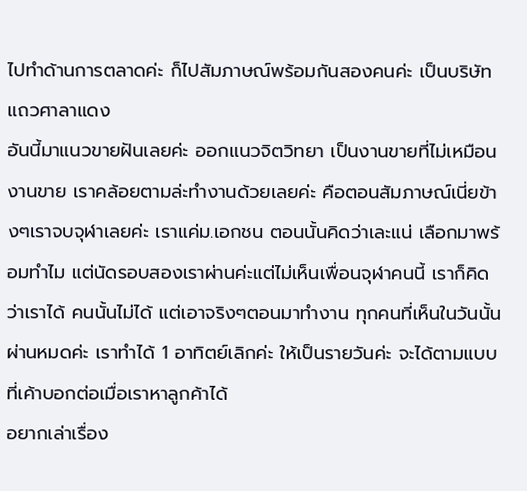ไปทำด้านการตลาดค่ะ ก็ไปสัมภาษณ์พร้อมกันสองคนค่ะ เป็นบริษัทแถวศาลาแดง
อันนี้มาแนวขายฝันเลยค่ะ ออกแนวจิตวิทยา เป็นงานขายที่ไม่เหมือนงานขาย เราคล้อยตามล่ะทำงานด้วยเลยค่ะ คือตอนสัมภาษณ์เนี่ยข้างๆเราจบจุฬาเลยค่ะ เราแค่ม.เอกชน ตอนนั้นคิดว่าเละแน่ เลือกมาพร้อมทำไม แต่นัดรอบสองเราผ่านค่ะแต่ไม่เห็นเพื่อนจุฬาคนนี้ เราก็คิดว่าเราได้ คนนั้นไม่ได้ แต่เอาจริงๆตอนมาทำงาน ทุกคนที่เห็นในวันนั้น ผ่านหมดค่ะ เราทำได้ 1 อาทิตย์เลิกค่ะ ให้เป็นรายวันค่ะ จะได้ตามแบบที่เค้าบอกต่อเมื่อเราหาลูกค้าได้
อยากเล่าเรื่อง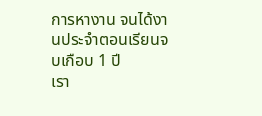การหางาน จนได้งานประจำตอนเรียนจบเกือบ 1 ปี
เรา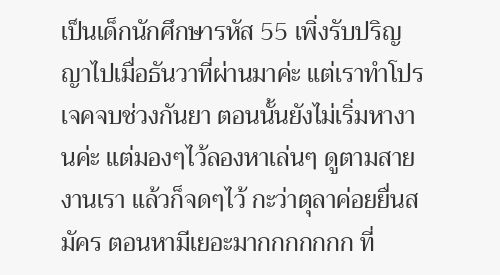เป็นเด็กนักศึกษารหัส 55 เพิ่งรับปริญญาไปเมื่อธันวาที่ผ่านมาค่ะ แต่เราทำโปรเจคจบช่วงกันยา ตอนนั้นยังไม่เริ่มหางานค่ะ แต่มองๆไว้ลองหาเล่นๆ ดูตามสายงานเรา แล้วก็จดๆไว้ กะว่าตุลาค่อยยื่นสมัคร ตอนหามีเยอะมากกกกกกก ที่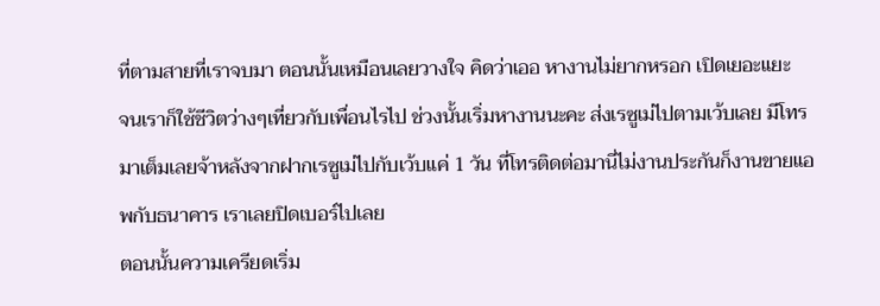ที่ตามสายที่เราจบมา ตอนนั้นเหมือนเลยวางใจ คิดว่าเออ หางานไม่ยากหรอก เปิดเยอะแยะ
จนเราก็ใช้ชีวิตว่างๆเที่ยวกับเพื่อนไรไป ช่วงนั้นเริ่มหางานนะคะ ส่งเรซูเม่ไปตามเว้บเลย มีโทรมาเต็มเลยจ้าหลังจากฝากเรซูเม่ไปกับเว้บแค่ 1 วัน ที่โทรติดต่อมานี่ไม่งานประกันก็งานขายแอพกับธนาคาร เราเลยปิดเบอร์ไปเลย
ตอนนั้นความเครียดเริ่ม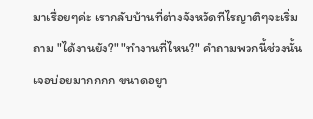มาเรื่อยๆค่ะ เรากลับบ้านที่ต่างจังหวัดทีไรญาติๆจะเริ่มถาม "ได้งานยัง?" "ทำงานที่ไหน?" คำถามพวกนี้ช่วงนั้นเจอบ่อยมากกกก ขนาดอยูา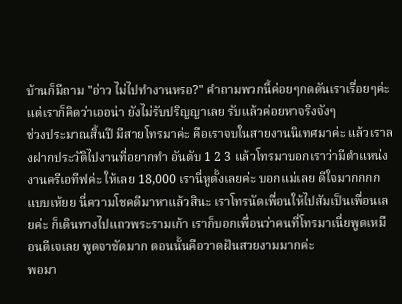บ้านก็มีถาม "อ่าว ไม่ไปทำงานหรอ?" คำถามพวกนี้ค่อยๆกดดันเราเรื่อยๆค่ะ แต่เราก็คิดว่าเออน่า ยังไม่รับปริญญาเลย รับแล้วค่อยหาจริงจังๆ
ช่วงประมาณสิ้นปี มีสายโทรมาค่ะ คือเราจบในสายงานนิเทศมาค่ะ แล้วเราลงฝากประวัติไปงานที่อยากทำ อันดับ 1 2 3 แล้วโทรมาบอกเราว่ามีตำแหน่งงานครีเอทีฟค่ะ ให้เลย 18,000 เรานี่หูตั้งเลยค่ะ บอกแม่เลย ดีใจมากกกก แบบเห้ยย นี่ความโชคดีมาหาแล้วสินะ เราโทรนัดเพื่อนให้ไปสัมเป็นเพื่อนเลยค่ะ ก็เดินทางไปแถวพระรามเก้า เราก็บอกเพื่อนว่าคนที่โทรมาเนี่ยพูดเหมือนดีเจเลย พูดจาชัดมาก ตอนนั้นคือวาดฝันสวยงามมากค่ะ
พอมา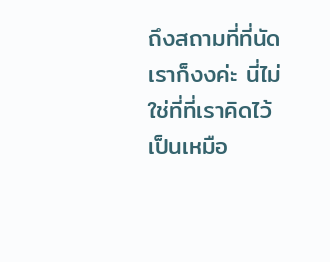ถึงสถามที่ที่นัด เราก็งงค่ะ นี่ไม่ใช่ที่ที่เราคิดไว้ เป็นเหมือ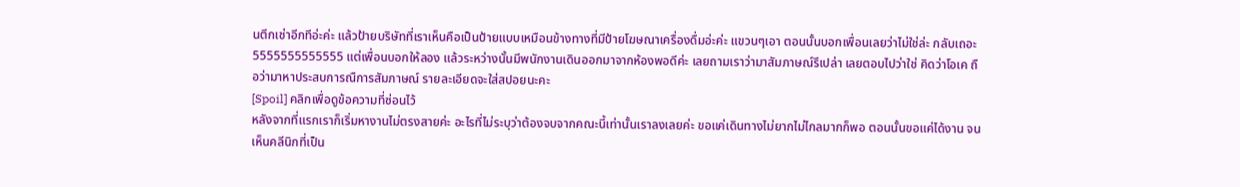นตึกเช่าอีกทีอ่ะค่ะ แล้วป้ายบริษัทที่เราเห็นคือเป็นป้ายแบบเหมือนข้างทางที่มีป้ายโฆษณาเครื่องดื่มอ่ะค่ะ แขวนๆเอา ตอนนั้นบอกเพื่อนเลยว่าไม่ใช่ล่ะ กลับเถอะ 5555555555555 แต่เพื่อนบอกให้ลอง แล้วระหว่างนั้นมีพนักงานเดินออกมาจากห้องพอดีค่ะ เลยถามเราว่ามาสัมภาษณ์รึเปล่า เลยตอบไปว่าใช่ คิดว่าโอเค ถือว่ามาหาประสบการณืการสัมภาษณ์ รายละเอียดจะใส่สปอยนะคะ
[Spoil] คลิกเพื่อดูข้อความที่ซ่อนไว้
หลังจากที่แรกเราก็เริ่มหางานไม่ตรงสายค่ะ อะไรที่ไม่ระบุว่าต้องจบจากคณะนี้เท่านั้นเราลงเลยค่ะ ขอแค่เดินทางไม่ยากไม่ไกลมากก็พอ ตอนนั้นขอแค่ได้งาน จนเห็นคลีนิกที่เป็น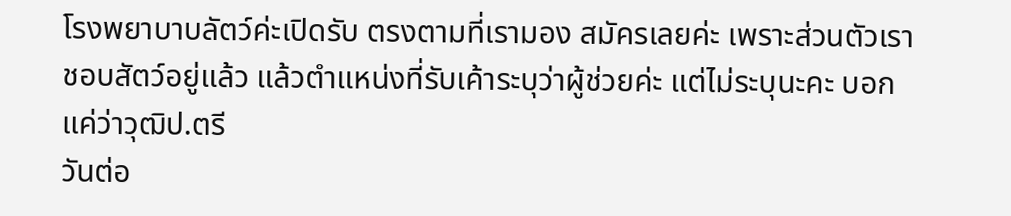โรงพยาบาบลัตว์ค่ะเปิดรับ ตรงตามที่เรามอง สมัครเลยค่ะ เพราะส่วนตัวเราชอบสัตว์อยู่แล้ว แล้วตำแหน่งที่รับเค้าระบุว่าผู้ช่วยค่ะ แต่ไม่ระบุนะคะ บอกแค่ว่าวุฒิป.ตรี
วันต่อ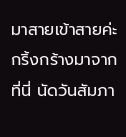มาสายเข้าสายค่ะ กริ้งกร้างมาจากที่นี่ นัดวันสัมภา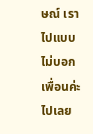ษณ์ เราไปแบบไม่บอกเพื่อนค่ะ ไปเลย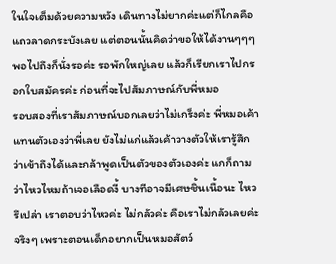ในใจเต็มด้วยความหวัง เดินทางไม่ยากค่ะแต่ก็ไกลคือแถวลาดกระบังเลย แต่ตอนนั้นคิดว่าขอให้ได้งานๆๆๆ พอไปถึงก็นั่งรอค่ะ รอพักใหญ่เลย แล้วก็เรียกเราไปกรอกใบสมัครค่ะ ก่อนที่จะไปสัมภาษณ์กับพี่หมอ
รอบสองที่เราสัมภาษณ์บอกเลยว่าไม่เกร็งค่ะ พี่หมอเค้าแทนตัวเองว่าพี่เลย ยังไม่แก่แล้วเค้าวางตัวให้เรารู้สึกว่าเข้าถึงได้และกล้าพูดเป็นตัวของตัวเองค่ะ แกก็ถามว่าไหวไหมถ้าเจอเลือดงี้ บางทีอาจมีเศษชิ้นเนื้อนะ ไหวรึเปล่า เราตอบว่าไหวค่ะ ไม่กลัวค่ะ คือเราไม่กลัวเลยค่ะจริงๆ เพราะตอนเด็กอยากเป็นหมอสัตว์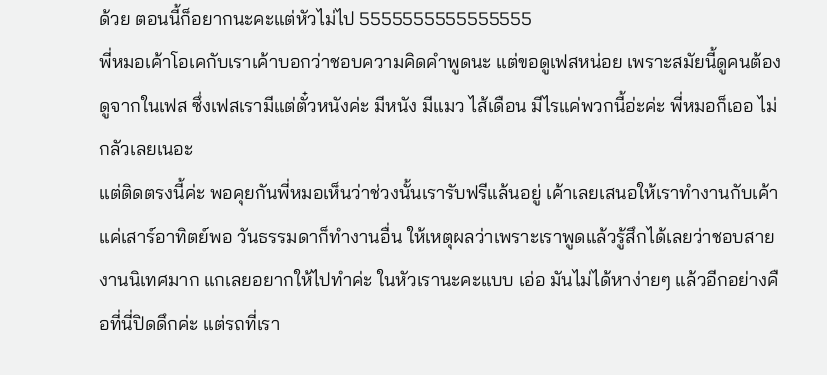ด้วย ตอนนี้ก็อยากนะคะแต่หัวไม่ไป 5555555555555555
พี่หมอเค้าโอเคกับเราเค้าบอกว่าชอบความคิดคำพูดนะ แต่ขอดูเฟสหน่อย เพราะสมัยนี้ดูคนต้องดูจากในเฟส ซึ่งเฟสเรามีแต่ตั๋วหนังค่ะ มีหนัง มีแมว ไส้เดือน มีไรแค่พวกนี้อ่ะค่ะ พี่หมอก็เออ ไม่กลัวเลยเนอะ
แต่ติดตรงนี้ค่ะ พอคุยกันพี่หมอเห็นว่าช่วงนั้นเรารับฟรีแล้นอยู่ เค้าเลยเสนอให้เราทำงานกับเค้าแค่เสาร์อาทิตย์พอ วันธรรมดาก็ทำงานอื่น ให้เหตุผลว่าเพราะเราพูดแล้วรู้สึกได้เลยว่าชอบสายงานนิเทศมาก แกเลยอยากให้ไปทำค่ะ ในหัวเรานะคะแบบ เอ่อ มันไม่ได้หาง่ายๆ แล้วอีกอย่างคือที่นี่ปิดดึกค่ะ แต่รถที่เรา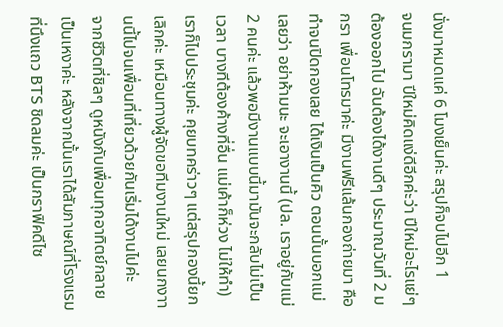นั่งมาหมดแค่ 6 โมงเย็นค่ะ สรุปก็จบไปอีก 1
จนมกรามา ปีใหม่คิดแง่ดีอีกค่ะว่า ปีใหม่อะไรแย่ๆต้องออกไป ฉันต้องได้งานดีๆ ประมาณวันที่ 2 มกรา เพื่อนโทรมาค่ะ มีงานฟรีแล้นกองถ่ายมา คือทำจนปิดกองเลย ได้เงินเป็นคิว ตอนนั้นบอกแม่เลยว่า อย่าห้ามนะ จะเอางานนี้ (ปล. เราอยู่กับแม่ 2 คนค่ะ แล้วพอมีงานแบบนี้มามันจะกลับไม่เป็นเวลา บางทีต้องค้างที่อื่น แม่เค้าก็ห่วง ไม่ให้ทำ) เราก็ไปประชุมค่ะ คุยบทคร่าวๆ แต่สรุปกองนี้ยกเลิกค่ะ เหมือนทางผู้จัดขอทีมงานใหม่ เลยนกงาานนี้ไปจนเพื่อนที่เที่ยวด้วยกันเริ่มได้งานไปค่ะ
จากชีวิตที่ชิลๆ ดูหนังกับเพื่อนทุกอาทิตย์กลายเป็นเหงาค่ะ หลังจากนั้นเราได้สัมภาษณ์ที่โรงแรมที่นึงแถว BTS ชิดลมค่ะ เป็นกราฟิคดีไซ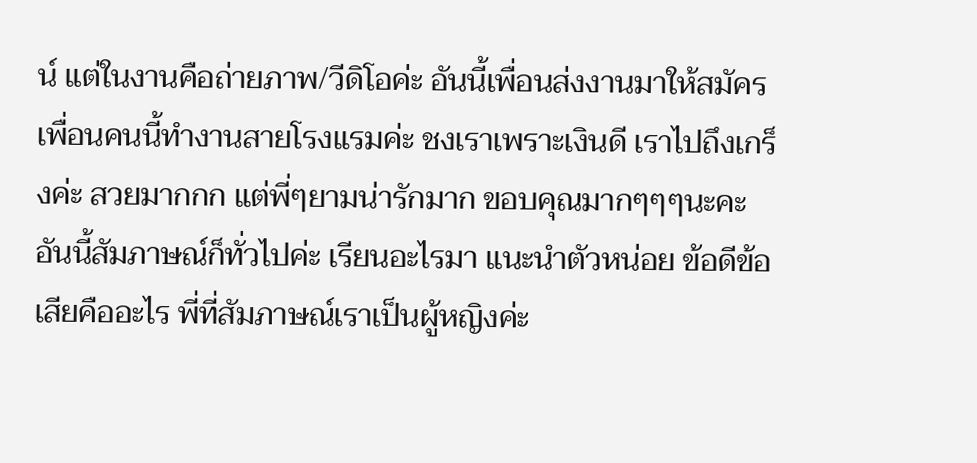น์ แต่ในงานคือถ่ายภาพ/วีดิโอค่ะ อันนี้เพื่อนส่งงานมาให้สมัคร เพื่อนคนนี้ทำงานสายโรงแรมค่ะ ชงเราเพราะเงินดี เราไปถึงเกร็งค่ะ สวยมากกก แต่พี่ๆยามน่ารักมาก ขอบคุณมากๆๆๆนะคะ อันนี้สัมภาษณ์ก็ทั่วไปค่ะ เรียนอะไรมา แนะนำตัวหน่อย ข้อดีข้อเสียคืออะไร พี่ที่สัมภาษณ์เราเป็นผู้หญิงค่ะ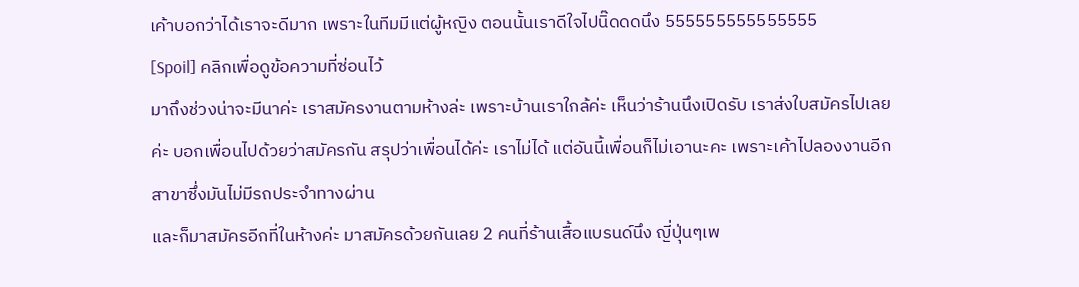เค้าบอกว่าได้เราจะดีมาก เพราะในทีมมีแต่ผู้หญิง ตอนนั้นเราดีใจไปนิ๊ดดดนึง 555555555555555
[Spoil] คลิกเพื่อดูข้อความที่ซ่อนไว้
มาถึงช่วงน่าจะมีนาค่ะ เราสมัครงานตามห้างล่ะ เพราะบ้านเราใกล้ค่ะ เห็นว่าร้านนึงเปิดรับ เราส่งใบสมัครไปเลยค่ะ บอกเพื่อนไปด้วยว่าสมัครกัน สรุปว่าเพื่อนได้ค่ะ เราไม่ได้ แต่อันนี้เพื่อนก็ไม่เอานะคะ เพราะเค้าไปลองงานอีกสาขาซึ่งมันไม่มีรถประจำทางผ่าน
และก็มาสมัครอีกที่ในห้างค่ะ มาสมัครด้วยกันเลย 2 คนที่ร้านเสื้อแบรนด์นึง ญี่ปุ่นๆเพ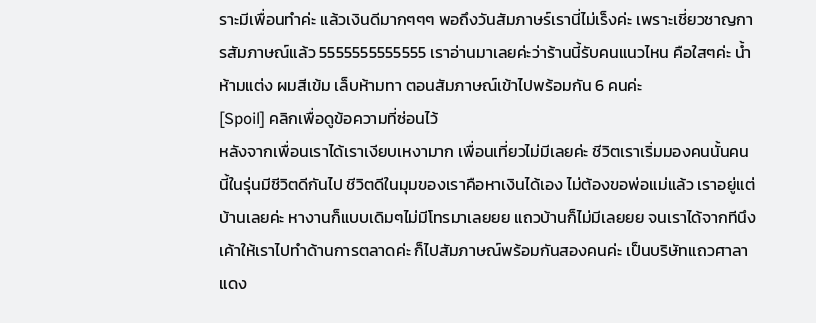ราะมีเพื่อนทำค่ะ แล้วเงินดีมากๆๆๆ พอถึงวันสัมภาษร์เรานี่ไม่เร็งค่ะ เพราะเชี่ยวชาญการสัมภาษณ์แล้ว 5555555555555 เราอ่านมาเลยค่ะว่าร้านนี้รับคนแนวไหน คือใสๆค่ะ น้ำห้ามแต่ง ผมสีเข้ม เล็บห้ามทา ตอนสัมภาษณ์เข้าไปพร้อมกัน 6 คนค่ะ
[Spoil] คลิกเพื่อดูข้อความที่ซ่อนไว้
หลังจากเพื่อนเราได้เราเงียบเหงามาก เพื่อนเที่ยวไม่มีเลยค่ะ ชีวิตเราเริ่มมองคนนั้นคนนี้ในรุ่นมีชีวิตดีกันไป ชีวิตดีในมุมของเราคือหาเงินได้เอง ไม่ต้องขอพ่อแม่แล้ว เราอยู่แต่บ้านเลยค่ะ หางานก็แบบเดิมๆไม่มีโทรมาเลยยย แถวบ้านก็ไม่มีเลยยย จนเราได้จากทีนึง เค้าให้เราไปทำด้านการตลาดค่ะ ก็ไปสัมภาษณ์พร้อมกันสองคนค่ะ เป็นบริษัทแถวศาลาแดง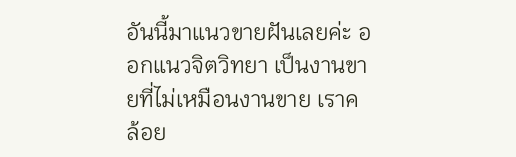อันนี้มาแนวขายฝันเลยค่ะ ออกแนวจิตวิทยา เป็นงานขายที่ไม่เหมือนงานขาย เราคล้อย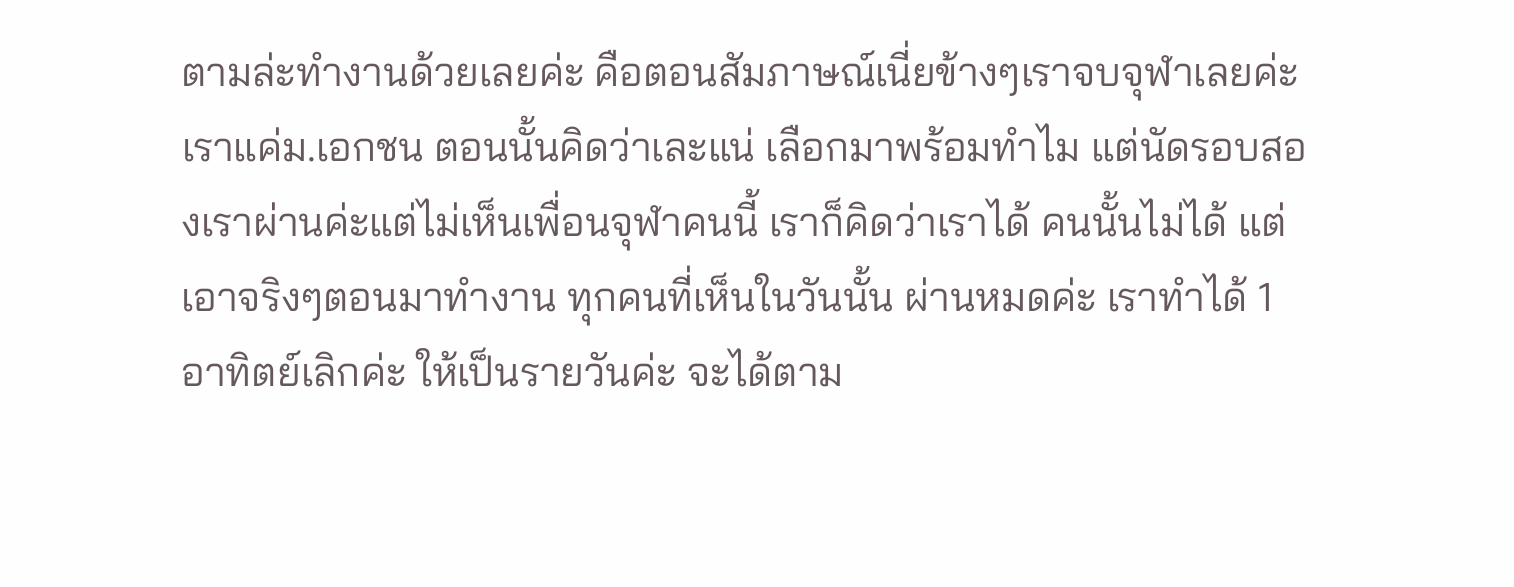ตามล่ะทำงานด้วยเลยค่ะ คือตอนสัมภาษณ์เนี่ยข้างๆเราจบจุฬาเลยค่ะ เราแค่ม.เอกชน ตอนนั้นคิดว่าเละแน่ เลือกมาพร้อมทำไม แต่นัดรอบสองเราผ่านค่ะแต่ไม่เห็นเพื่อนจุฬาคนนี้ เราก็คิดว่าเราได้ คนนั้นไม่ได้ แต่เอาจริงๆตอนมาทำงาน ทุกคนที่เห็นในวันนั้น ผ่านหมดค่ะ เราทำได้ 1 อาทิตย์เลิกค่ะ ให้เป็นรายวันค่ะ จะได้ตาม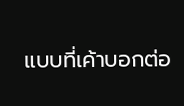แบบที่เค้าบอกต่อ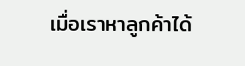เมื่อเราหาลูกค้าได้